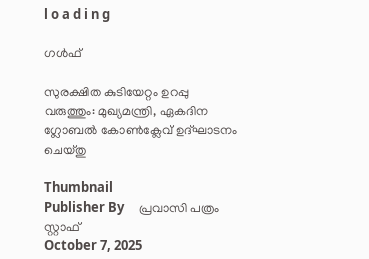l o a d i n g

ഗൾഫ്

സുരക്ഷിത കുടിയേറ്റം ഉറപ്പു വരുത്തും: മുഖ്യമന്ത്രി, ഏകദിന ഗ്ലോബല്‍ കോണ്‍ക്ലേവ് ഉദ്ഘാടനം ചെയ്തു

Thumbnail
Publisher By     പ്രവാസി പത്രം സ്റ്റാഫ്
October 7, 2025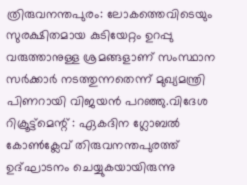ത്രിരുവനന്തപുരം: ലോകത്തെവിടെയും സുരക്ഷിതമായ കുടിയേറ്റം ഉറപ്പു വരുത്താനുള്ള ശ്രമങ്ങളാണ് സംസ്ഥാന സര്‍ക്കാര്‍ നടത്തുന്നതെന്ന് മുഖ്യമന്ത്രി പിണറായി വിജയന്‍ പറഞ്ഞു.വിദേശ റിക്രൂട്ട്‌മെന്റ് : ഏകദിന ഗ്ലോബല്‍ കോണ്‍ക്ലേവ് തിരുവനന്തപുരത്ത് ഉദ്ഘാടനം ചെയ്യുകയായിരുന്നു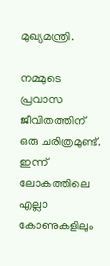മുഖ്യമന്ത്രി.

നമ്മുടെ പ്രവാസ ജീവിതത്തിന് ഒരു ചരിത്രമുണ്ട്. ഇന്ന് ലോകത്തിലെ എല്ലാ കോണുകളിലും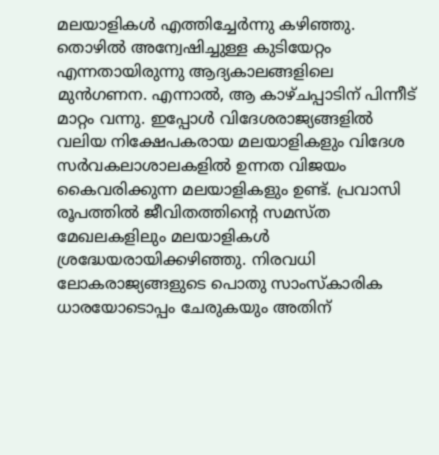മലയാളികള്‍ എത്തിച്ചേര്‍ന്നു കഴിഞ്ഞു. തൊഴില്‍ അന്വേഷിച്ചുള്ള കുടിയേറ്റം എന്നതായിരുന്നു ആദ്യകാലങ്ങളിലെ മുന്‍ഗണന. എന്നാല്‍, ആ കാഴ്ചപ്പാടിന് പിന്നീട് മാറ്റം വന്നു. ഇപ്പോള്‍ വിദേശരാജ്യങ്ങളില്‍ വലിയ നിക്ഷേപകരായ മലയാളികളും വിദേശ സര്‍വകലാശാലകളില്‍ ഉന്നത വിജയം കൈവരിക്കുന്ന മലയാളികളും ഉണ്ട്. പ്രവാസി രൂപത്തില്‍ ജീവിതത്തിന്റെ സമസ്ത മേഖലകളിലും മലയാളികള്‍ ശ്രദ്ധേയരായിക്കഴിഞ്ഞു. നിരവധി ലോകരാജ്യങ്ങളുടെ പൊതു സാംസ്‌കാരിക ധാരയോടൊപ്പം ചേരുകയും അതിന്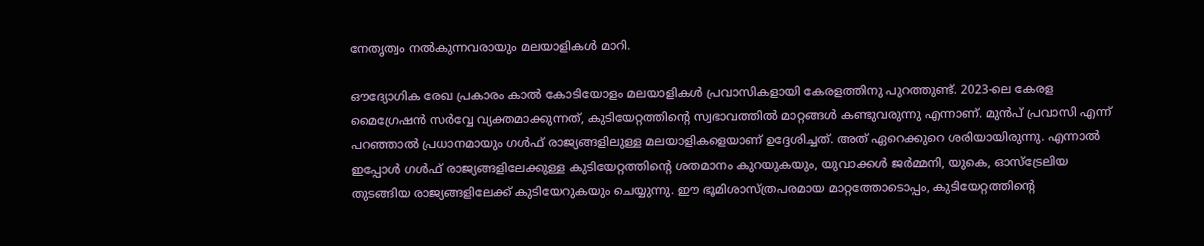നേതൃത്വം നല്‍കുന്നവരായും മലയാളികള്‍ മാറി.

ഔദ്യോഗിക രേഖ പ്രകാരം കാല്‍ കോടിയോളം മലയാളികള്‍ പ്രവാസികളായി കേരളത്തിനു പുറത്തുണ്ട്. 2023-ലെ കേരള മൈഗ്രേഷന്‍ സര്‍വ്വേ വ്യക്തമാക്കുന്നത്, കുടിയേറ്റത്തിന്റെ സ്വഭാവത്തില്‍ മാറ്റങ്ങള്‍ കണ്ടുവരുന്നു എന്നാണ്. മുന്‍പ് പ്രവാസി എന്ന് പറഞ്ഞാല്‍ പ്രധാനമായും ഗള്‍ഫ് രാജ്യങ്ങളിലുള്ള മലയാളികളെയാണ് ഉദ്ദേശിച്ചത്. അത് ഏറെക്കുറെ ശരിയായിരുന്നു. എന്നാല്‍ ഇപ്പോള്‍ ഗള്‍ഫ് രാജ്യങ്ങളിലേക്കുള്ള കുടിയേറ്റത്തിന്റെ ശതമാനം കുറയുകയും, യുവാക്കള്‍ ജര്‍മ്മനി, യുകെ, ഓസ്ട്രേലിയ തുടങ്ങിയ രാജ്യങ്ങളിലേക്ക് കുടിയേറുകയും ചെയ്യുന്നു. ഈ ഭൂമിശാസ്ത്രപരമായ മാറ്റത്തോടൊപ്പം, കുടിയേറ്റത്തിന്റെ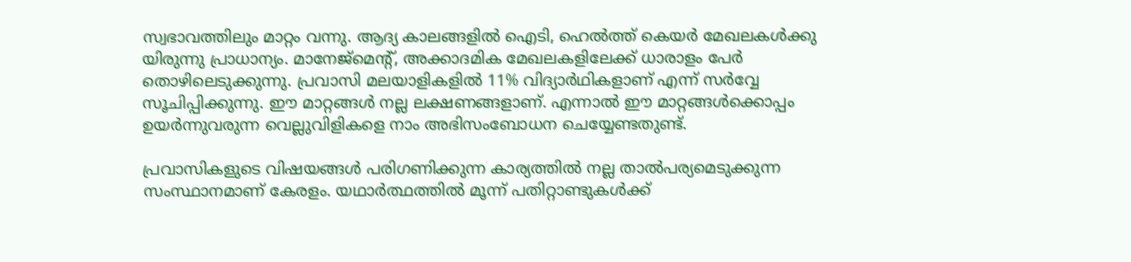സ്വഭാവത്തിലും മാറ്റം വന്നു. ആദ്യ കാലങ്ങളില്‍ ഐടി, ഹെല്‍ത്ത് കെയര്‍ മേഖലകള്‍ക്കു യിരുന്നു പ്രാധാന്യം. മാനേജ്‌മെന്റ്, അക്കാദമിക മേഖലകളിലേക്ക് ധാരാളം പേര്‍ തൊഴിലെടുക്കുന്നു. പ്രവാസി മലയാളികളില്‍ 11% വിദ്യാര്‍ഥികളാണ് എന്ന് സര്‍വ്വേ സൂചിപ്പിക്കുന്നു. ഈ മാറ്റങ്ങള്‍ നല്ല ലക്ഷണങ്ങളാണ്. എന്നാല്‍ ഈ മാറ്റങ്ങള്‍ക്കൊപ്പം ഉയര്‍ന്നുവരുന്ന വെല്ലുവിളികളെ നാം അഭിസംബോധന ചെയ്യേണ്ടതുണ്ട്.

പ്രവാസികളുടെ വിഷയങ്ങള്‍ പരിഗണിക്കുന്ന കാര്യത്തില്‍ നല്ല താല്‍പര്യമെടുക്കുന്ന സംസ്ഥാനമാണ് കേരളം. യഥാര്‍ത്ഥത്തില്‍ മൂന്ന് പതിറ്റാണ്ടുകള്‍ക്ക്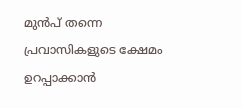മുന്‍പ് തന്നെ പ്രവാസികളുടെ ക്ഷേമം ഉറപ്പാക്കാന്‍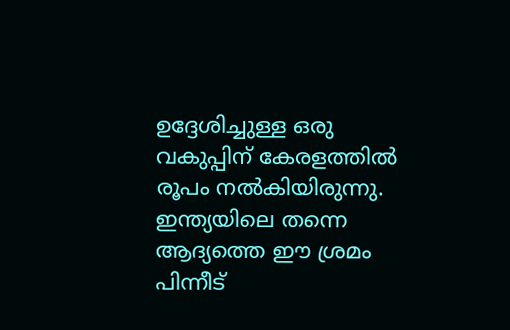ഉദ്ദേശിച്ചുള്ള ഒരു വകുപ്പിന് കേരളത്തില്‍ രൂപം നല്‍കിയിരുന്നു. ഇന്ത്യയിലെ തന്നെ ആദ്യത്തെ ഈ ശ്രമം പിന്നീട്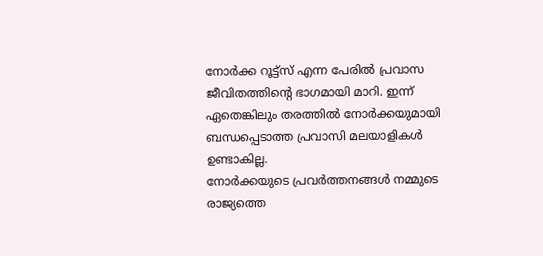നോര്‍ക്ക റൂട്ട്‌സ് എന്ന പേരില്‍ പ്രവാസ ജീവിതത്തിന്റെ ഭാഗമായി മാറി. ഇന്ന് ഏതെങ്കിലും തരത്തില്‍ നോര്‍ക്കയുമായി ബന്ധപ്പെടാത്ത പ്രവാസി മലയാളികള്‍ ഉണ്ടാകില്ല.
നോര്‍ക്കയുടെ പ്രവര്‍ത്തനങ്ങള്‍ നമ്മുടെ രാജ്യത്തെ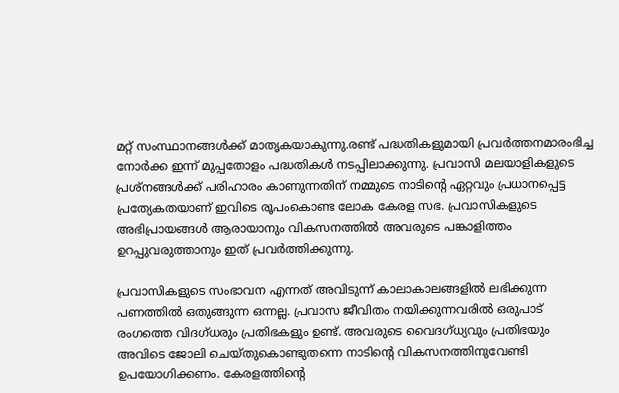മറ്റ് സംസ്ഥാനങ്ങള്‍ക്ക് മാതൃകയാകുന്നു.രണ്ട് പദ്ധതികളുമായി പ്രവര്‍ത്തനമാരംഭിച്ച
നോര്‍ക്ക ഇന്ന് മുപ്പതോളം പദ്ധതികള്‍ നടപ്പിലാക്കുന്നു. പ്രവാസി മലയാളികളുടെ പ്രശ്നങ്ങള്‍ക്ക് പരിഹാരം കാണുന്നതിന് നമ്മുടെ നാടിന്റെ ഏറ്റവും പ്രധാനപ്പെട്ട പ്രത്യേകതയാണ് ഇവിടെ രൂപംകൊണ്ട ലോക കേരള സഭ. പ്രവാസികളുടെ അഭിപ്രായങ്ങള്‍ ആരായാനും വികസനത്തില്‍ അവരുടെ പങ്കാളിത്തം ഉറപ്പുവരുത്താനും ഇത് പ്രവര്‍ത്തിക്കുന്നു.

പ്രവാസികളുടെ സംഭാവന എന്നത് അവിടുന്ന് കാലാകാലങ്ങളില്‍ ലഭിക്കുന്ന പണത്തില്‍ ഒതുങ്ങുന്ന ഒന്നല്ല. പ്രവാസ ജീവിതം നയിക്കുന്നവരില്‍ ഒരുപാട് രംഗത്തെ വിദഗ്ധരും പ്രതിഭകളും ഉണ്ട്. അവരുടെ വൈദഗ്ധ്യവും പ്രതിഭയും അവിടെ ജോലി ചെയ്തുകൊണ്ടുതന്നെ നാടിന്റെ വികസനത്തിനുവേണ്ടി ഉപയോഗിക്കണം. കേരളത്തിന്റെ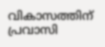വികാസത്തിന് പ്രവാസി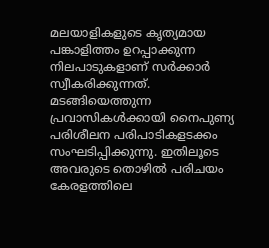മലയാളികളുടെ കൃത്യമായ പങ്കാളിത്തം ഉറപ്പാക്കുന്ന നിലപാടുകളാണ് സര്‍ക്കാര്‍ സ്വീകരിക്കുന്നത്.
മടങ്ങിയെത്തുന്ന പ്രവാസികള്‍ക്കായി നൈപുണ്യ പരിശീലന പരിപാടികളടക്കം സംഘടിപ്പിക്കുന്നു. ഇതിലൂടെ അവരുടെ തൊഴില്‍ പരിചയം കേരളത്തിലെ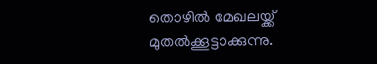തൊഴില്‍ മേഖലയ്ക്ക് മുതല്‍ക്കൂട്ടാക്കുന്നു.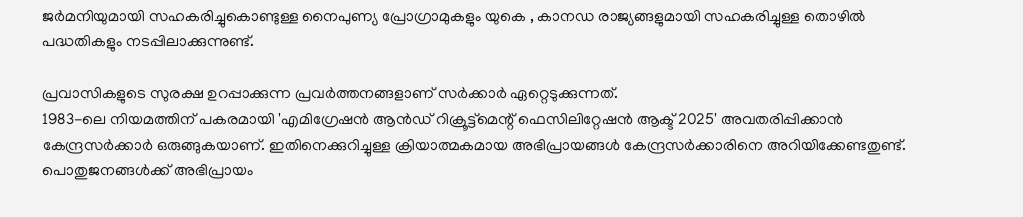ജര്‍മനിയുമായി സഹകരിച്ചുകൊണ്ടുള്ള നൈപുണ്യ പ്രോഗ്രാമുകളും യുകെ , കാനഡ രാജ്യങ്ങളുമായി സഹകരിച്ചുള്ള തൊഴില്‍ പദ്ധതികളും നടപ്പിലാക്കുന്നുണ്ട്.

പ്രവാസികളുടെ സുരക്ഷ ഉറപ്പാക്കുന്ന പ്രവര്‍ത്തനങ്ങളാണ് സര്‍ക്കാര്‍ ഏറ്റെടുക്കുന്നത്.
1983-ലെ നിയമത്തിന് പകരമായി 'എമിഗ്രേഷന്‍ ആന്‍ഡ് റിക്രൂട്ട്‌മെന്റ് ഫെസിലിറ്റേഷന്‍ ആക്ട് 2025' അവതരിപ്പിക്കാന്‍ കേന്ദ്രസര്‍ക്കാര്‍ ഒരുങ്ങുകയാണ്. ഇതിനെക്കുറിച്ചുള്ള ക്രിയാത്മകമായ അഭിപ്രായങ്ങള്‍ കേന്ദ്രസര്‍ക്കാരിനെ അറിയിക്കേണ്ടതുണ്ട്. പൊതുജനങ്ങള്‍ക്ക് അഭിപ്രായം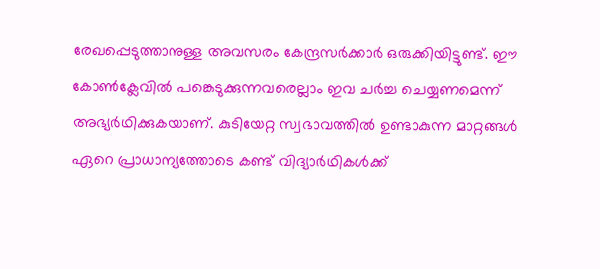രേഖപ്പെടുത്താനുള്ള അവസരം കേന്ദ്രസര്‍ക്കാര്‍ ഒരുക്കിയിട്ടുണ്ട്. ഈ കോണ്‍ക്ലേവില്‍ പങ്കെടുക്കുന്നവരെല്ലാം ഇവ ചര്‍ച്ച ചെയ്യണമെന്ന് അഭ്യര്‍ഥിക്കുകയാണ്. കുടിയേറ്റ സ്വഭാവത്തില്‍ ഉണ്ടാകുന്ന മാറ്റങ്ങള്‍ ഏറെ പ്രാധാന്യത്തോടെ കണ്ട് വിദ്യാര്‍ഥികള്‍ക്ക്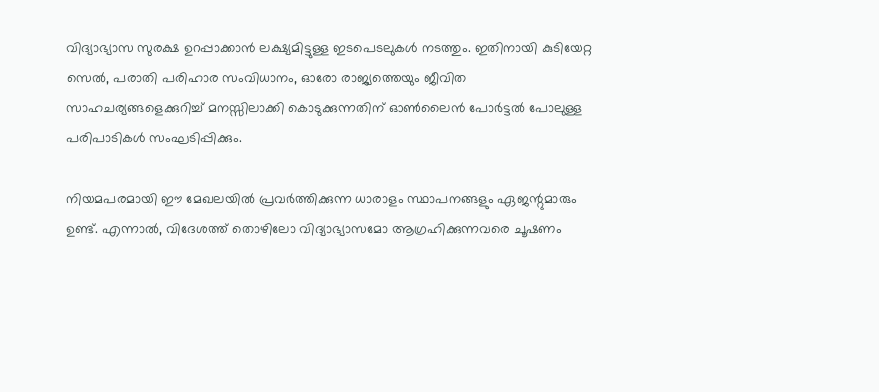വിദ്യാഭ്യാസ സുരക്ഷ ഉറപ്പാക്കാന്‍ ലക്ഷ്യമിട്ടുള്ള ഇടപെടലുകള്‍ നടത്തും. ഇതിനായി കുടിയേറ്റ സെല്‍, പരാതി പരിഹാര സംവിധാനം, ഓരോ രാജ്യത്തെയും ജീവിത സാഹചര്യങ്ങളെക്കുറിച്ച് മനസ്സിലാക്കി കൊടുക്കുന്നതിന് ഓണ്‍ലൈന്‍ പോര്‍ട്ടല്‍ പോലുള്ള പരിപാടികള്‍ സംഘടിപ്പിക്കും.

നിയമപരമായി ഈ മേഖലയില്‍ പ്രവര്‍ത്തിക്കുന്ന ധാരാളം സ്ഥാപനങ്ങളും ഏജന്റുമാരും ഉണ്ട്. എന്നാല്‍, വിദേശത്ത് തൊഴിലോ വിദ്യാഭ്യാസമോ ആഗ്രഹിക്കുന്നവരെ ചൂഷണം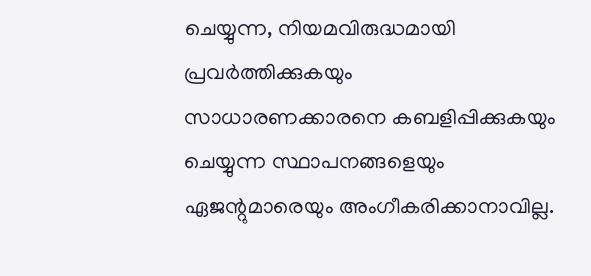ചെയ്യുന്ന, നിയമവിരുദ്ധമായി പ്രവര്‍ത്തിക്കുകയും സാധാരണക്കാരനെ കബളിപ്പിക്കുകയും ചെയ്യുന്ന സ്ഥാപനങ്ങളെയും ഏജന്റുമാരെയും അംഗീകരിക്കാനാവില്ല.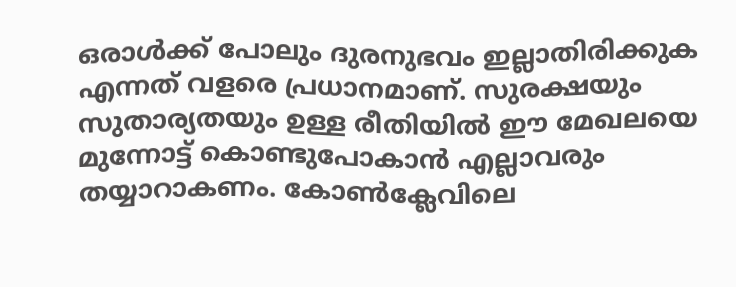ഒരാള്‍ക്ക് പോലും ദുരനുഭവം ഇല്ലാതിരിക്കുക എന്നത് വളരെ പ്രധാനമാണ്. സുരക്ഷയും സുതാര്യതയും ഉള്ള രീതിയില്‍ ഈ മേഖലയെ മുന്നോട്ട് കൊണ്ടുപോകാന്‍ എല്ലാവരും തയ്യാറാകണം. കോണ്‍ക്ലേവിലെ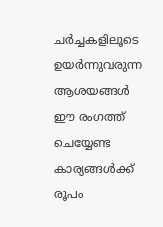ചര്‍ച്ചകളിലൂടെ ഉയര്‍ന്നുവരുന്ന ആശയങ്ങള്‍ ഈ രംഗത്ത് ചെയ്യേണ്ട കാര്യങ്ങള്‍ക്ക് രൂപം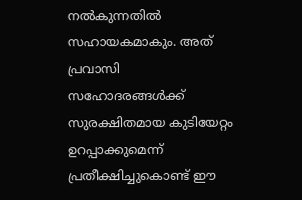നല്‍കുന്നതില്‍ സഹായകമാകും. അത് പ്രവാസി സഹോദരങ്ങള്‍ക്ക് സുരക്ഷിതമായ കുടിയേറ്റം ഉറപ്പാക്കുമെന്ന് പ്രതീക്ഷിച്ചുകൊണ്ട് ഈ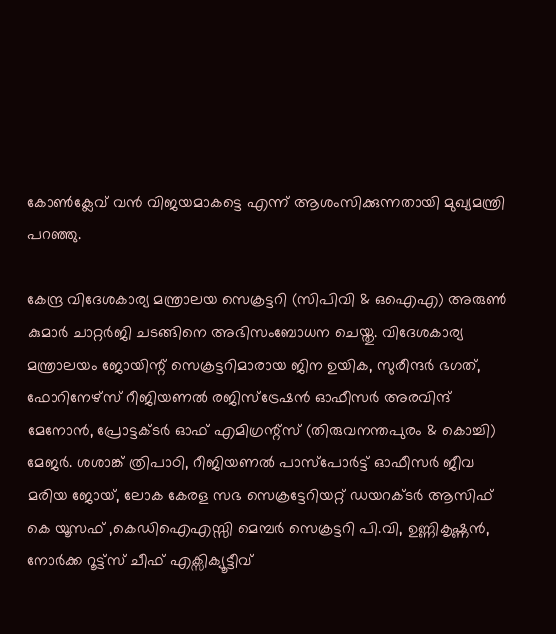കോണ്‍ക്ലേവ് വന്‍ വിജയമാകട്ടെ എന്ന് ആശംസിക്കുന്നതായി മുഖ്യമന്ത്രി പറഞ്ഞു.

കേന്ദ്ര വിദേശകാര്യ മന്ത്രാലയ സെക്രട്ടറി (സിപിവി & ഒഐഎ) അരുണ്‍ കുമാര്‍ ചാറ്റര്‍ജി ചടങ്ങിനെ അഭിസംബോധന ചെയ്തു. വിദേശകാര്യ മന്ത്രാലയം ജോയിന്റ് സെക്രട്ടറിമാരായ ജിന ഉയിക, സുരീന്ദര്‍ ഭഗത്, ഫോറിനേഴ്‌സ് റീജിയണല്‍ രജിസ്‌ട്രേഷന്‍ ഓഫീസര്‍ അരവിന്ദ് മേനോന്‍, പ്രോട്ടക്ടര്‍ ഓഫ് എമിഗ്രന്റ്സ് (തിരുവനന്തപുരം & കൊച്ചി) മേജര്‍. ശശാങ്ക് ത്രിപാഠി, റീജിയണല്‍ പാസ്പോര്‍ട്ട് ഓഫീസര്‍ ജീവ മരിയ ജോയ്, ലോക കേരള സഭ സെക്രട്ടേറിയറ്റ് ഡയറക്ടര്‍ ആസിഫ് കെ യൂസഫ് ,കെഡിഐഎസ്സി മെമ്പര്‍ സെക്രട്ടറി പി.വി, ഉണ്ണികൃഷ്ണന്‍, നോര്‍ക്ക റൂട്ട്സ് ചീഫ് എക്സിക്യൂട്ടീവ്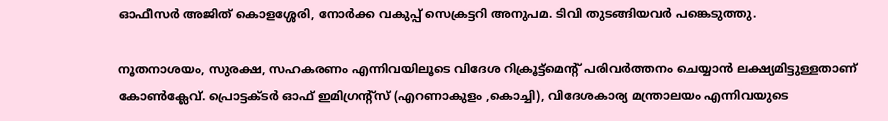ഓഫീസര്‍ അജിത് കൊളശ്ശേരി, നോര്‍ക്ക വകുപ്പ് സെക്രട്ടറി അനുപമ. ടിവി തുടങ്ങിയവര്‍ പങ്കെടുത്തു.

നൂതനാശയം, സുരക്ഷ, സഹകരണം എന്നിവയിലൂടെ വിദേശ റിക്രൂട്ട്മെന്റ് പരിവര്‍ത്തനം ചെയ്യാന്‍ ലക്ഷ്യമിട്ടുള്ളതാണ് കോണ്‍ക്ലേവ്. പ്രൊട്ടക്ടര്‍ ഓഫ് ഇമിഗ്രന്റ്‌സ് (എറണാകുളം ,കൊച്ചി), വിദേശകാര്യ മന്ത്രാലയം എന്നിവയുടെ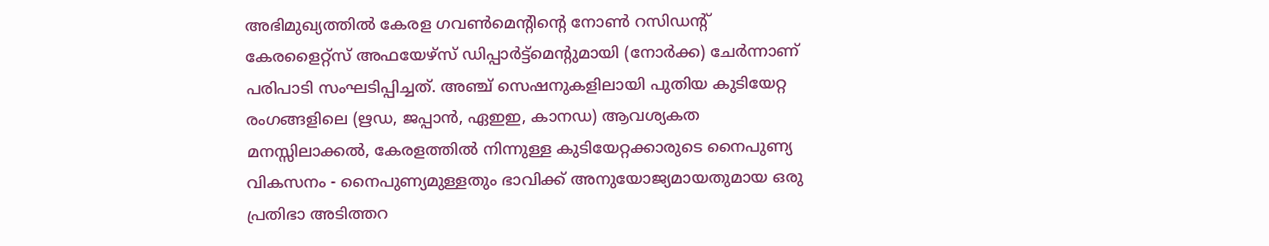അഭിമുഖ്യത്തില്‍ കേരള ഗവണ്‍മെന്റിന്റെ നോണ്‍ റസിഡന്റ് കേരളൈറ്റ്‌സ് അഫയേഴ്സ് ഡിപ്പാര്‍ട്ട്മെന്റുമായി (നോര്‍ക്ക) ചേര്‍ന്നാണ് പരിപാടി സംഘടിപ്പിച്ചത്. അഞ്ച് സെഷനുകളിലായി പുതിയ കുടിയേറ്റ രംഗങ്ങളിലെ (ഋഡ, ജപ്പാന്‍, ഏഇഇ, കാനഡ) ആവശ്യകത മനസ്സിലാക്കല്‍, കേരളത്തില്‍ നിന്നുള്ള കുടിയേറ്റക്കാരുടെ നൈപുണ്യ വികസനം - നൈപുണ്യമുള്ളതും ഭാവിക്ക് അനുയോജ്യമായതുമായ ഒരു പ്രതിഭാ അടിത്തറ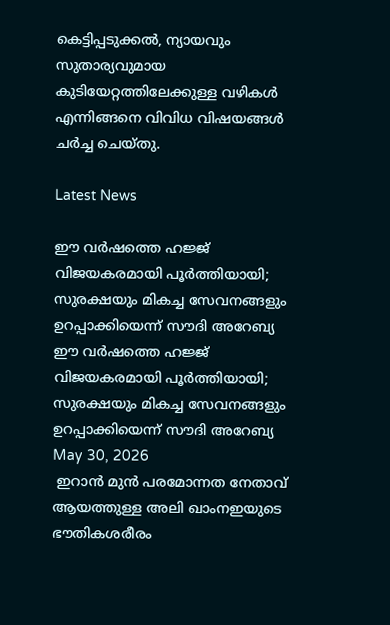കെട്ടിപ്പടുക്കല്‍, ന്യായവും സുതാര്യവുമായ കുടിയേറ്റത്തിലേക്കുള്ള വഴികള്‍ എന്നിങ്ങനെ വിവിധ വിഷയങ്ങള്‍ ചര്‍ച്ച ചെയ്തു.

Latest News

ഈ വർഷത്തെ ഹജ്ജ് വിജയകരമായി പൂർത്തിയായി; സുരക്ഷയും മികച്ച സേവനങ്ങളും ഉറപ്പാക്കിയെന്ന് സൗദി അറേബ്യ
ഈ വർഷത്തെ ഹജ്ജ് വിജയകരമായി പൂർത്തിയായി; സുരക്ഷയും മികച്ച സേവനങ്ങളും ഉറപ്പാക്കിയെന്ന് സൗദി അറേബ്യ
May 30, 2026
 ഇറാന്‍ മുന്‍ പരമോന്നത നേതാവ് ആയത്തുള്ള അലി ഖാംനഇയുടെ ഭൗതികശരീരം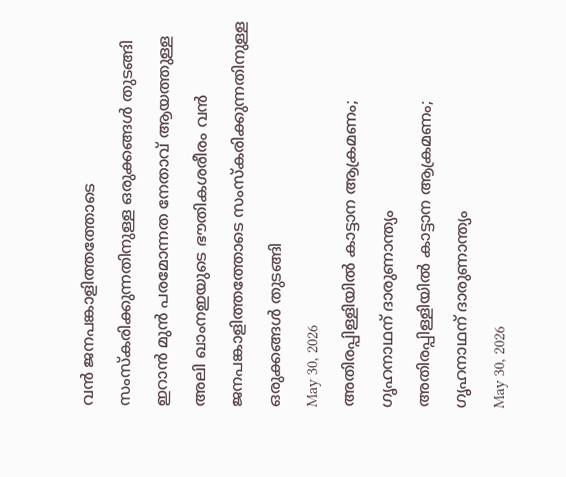വന്‍ ജനപങ്കാളിത്തത്തോടെ സംസ്‌കരിക്കുന്നതിനുള്ള ഒരുക്കങ്ങള്‍ തുടങ്ങി
ഇറാന്‍ മുന്‍ പരമോന്നത നേതാവ് ആയത്തുള്ള അലി ഖാംനഇയുടെ ഭൗതികശരീരം വന്‍ ജനപങ്കാളിത്തത്തോടെ സംസ്‌കരിക്കുന്നതിനുള്ള ഒരുക്കങ്ങള്‍ തുടങ്ങി
May 30, 2026
അതിരപ്പിള്ളിയില്‍ കാട്ടാന ആക്രമണം; ഗൃഹനാഥന് ദാരുണാന്ത്യം
അതിരപ്പിള്ളിയില്‍ കാട്ടാന ആക്രമണം; ഗൃഹനാഥന് ദാരുണാന്ത്യം
May 30, 2026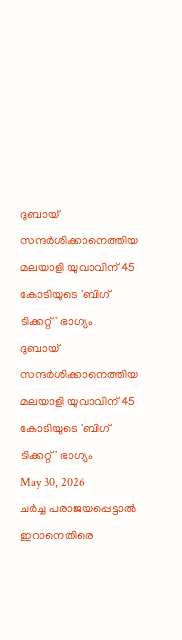ദുബായ് സന്ദര്‍ശിക്കാനെത്തിയ മലയാളി യുവാവിന് 45 കോടിയുടെ 'ബിഗ് ടിക്കറ്റ്' ഭാഗ്യം
ദുബായ് സന്ദര്‍ശിക്കാനെത്തിയ മലയാളി യുവാവിന് 45 കോടിയുടെ 'ബിഗ് ടിക്കറ്റ്' ഭാഗ്യം
May 30, 2026
ചര്‍ച്ച പരാജയപ്പെട്ടാല്‍ ഇറാനെതിരെ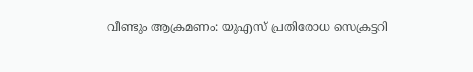വീണ്ടും ആക്രമണം: യുഎസ് പ്രതിരോധ സെക്രട്ടറി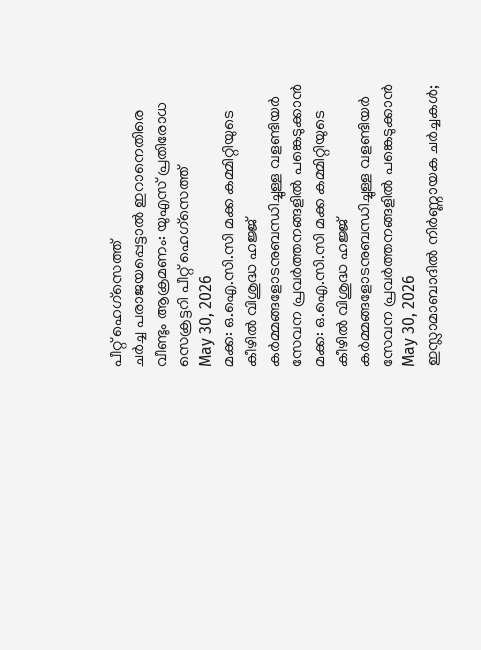പീറ്റ് ഹെഗ്‌സെത്ത്
ചര്‍ച്ച പരാജയപ്പെട്ടാല്‍ ഇറാനെതിരെ വീണ്ടും ആക്രമണം: യുഎസ് പ്രതിരോധ സെക്രട്ടറി പീറ്റ് ഹെഗ്‌സെത്ത്
May 30, 2026
മക്ക: ഒ.ഐ.സി.സി മക്ക കമ്മിറ്റിയുടെ കീഴില്‍ വിശുദ്ധ ഹജ്ജ് കര്‍മ്മങ്ങളോടനുബന്ധിച്ചുള്ള വളണ്ടിയര്‍ സേവന പ്രവര്‍ത്തനങ്ങളില്‍ പങ്കെടുക്കാന്‍
മക്ക: ഒ.ഐ.സി.സി മക്ക കമ്മിറ്റിയുടെ കീഴില്‍ വിശുദ്ധ ഹജ്ജ് കര്‍മ്മങ്ങളോടനുബന്ധിച്ചുള്ള വളണ്ടിയര്‍ സേവന പ്രവര്‍ത്തനങ്ങളില്‍ പങ്കെടുക്കാന്‍
May 30, 2026
ഇസ്ലാമാബാദില്‍ നിര്‍ണ്ണായക ചര്‍ച്ചകള്‍;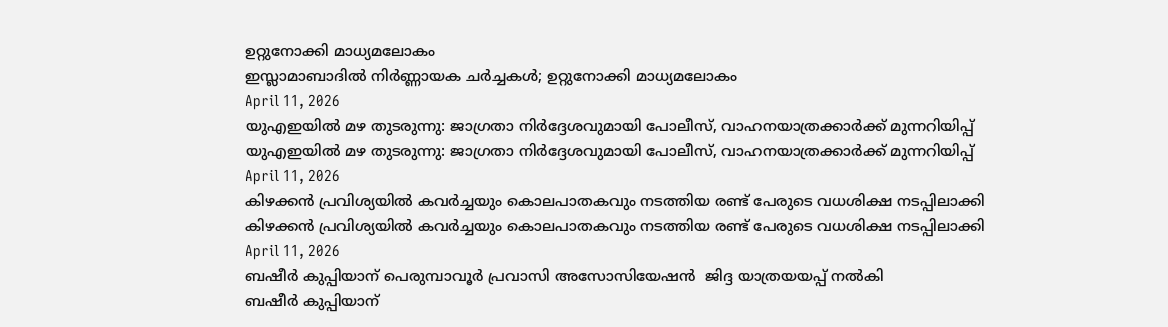ഉറ്റുനോക്കി മാധ്യമലോകം
ഇസ്ലാമാബാദില്‍ നിര്‍ണ്ണായക ചര്‍ച്ചകള്‍; ഉറ്റുനോക്കി മാധ്യമലോകം
April 11, 2026
യുഎഇയില്‍ മഴ തുടരുന്നു: ജാഗ്രതാ നിര്‍ദ്ദേശവുമായി പോലീസ്, വാഹനയാത്രക്കാര്‍ക്ക് മുന്നറിയിപ്പ്
യുഎഇയില്‍ മഴ തുടരുന്നു: ജാഗ്രതാ നിര്‍ദ്ദേശവുമായി പോലീസ്, വാഹനയാത്രക്കാര്‍ക്ക് മുന്നറിയിപ്പ്
April 11, 2026
കിഴക്കന്‍ പ്രവിശ്യയില്‍ കവര്‍ച്ചയും കൊലപാതകവും നടത്തിയ രണ്ട് പേരുടെ വധശിക്ഷ നടപ്പിലാക്കി
കിഴക്കന്‍ പ്രവിശ്യയില്‍ കവര്‍ച്ചയും കൊലപാതകവും നടത്തിയ രണ്ട് പേരുടെ വധശിക്ഷ നടപ്പിലാക്കി
April 11, 2026
ബഷീര്‍ കുപ്പിയാന് പെരുമ്പാവൂര്‍ പ്രവാസി അസോസിയേഷന്‍  ജിദ്ദ യാത്രയയപ്പ് നല്‍കി
ബഷീര്‍ കുപ്പിയാന്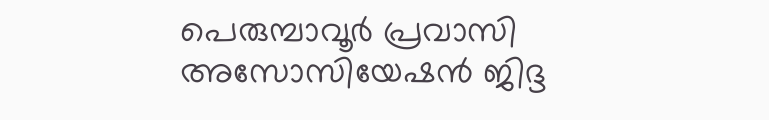പെരുമ്പാവൂര്‍ പ്രവാസി അസോസിയേഷന്‍ ജിദ്ദ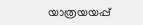യാത്രയയപ്പ്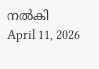നല്‍കി
April 11, 2026